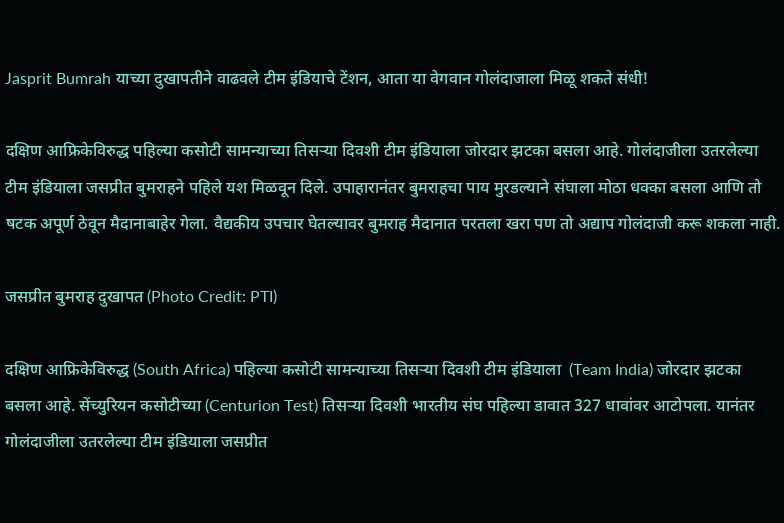Jasprit Bumrah याच्या दुखापतीने वाढवले टीम इंडियाचे टेंशन, आता या वेगवान गोलंदाजाला मिळू शकते संधी!

दक्षिण आफ्रिकेविरुद्ध पहिल्या कसोटी सामन्याच्या तिसऱ्या दिवशी टीम इंडियाला जोरदार झटका बसला आहे. गोलंदाजीला उतरलेल्या टीम इंडियाला जसप्रीत बुमराहने पहिले यश मिळवून दिले. उपाहारानंतर बुमराहचा पाय मुरडल्याने संघाला मोठा धक्का बसला आणि तो षटक अपूर्ण ठेवून मैदानाबाहेर गेला. वैद्यकीय उपचार घेतल्यावर बुमराह मैदानात परतला खरा पण तो अद्याप गोलंदाजी करू शकला नाही.

जसप्रीत बुमराह दुखापत (Photo Credit: PTI)

दक्षिण आफ्रिकेविरुद्ध (South Africa) पहिल्या कसोटी सामन्याच्या तिसऱ्या दिवशी टीम इंडियाला  (Team India) जोरदार झटका बसला आहे. सेंच्युरियन कसोटीच्या (Centurion Test) तिसऱ्या दिवशी भारतीय संघ पहिल्या डावात 327 धावांवर आटोपला. यानंतर गोलंदाजीला उतरलेल्या टीम इंडियाला जसप्रीत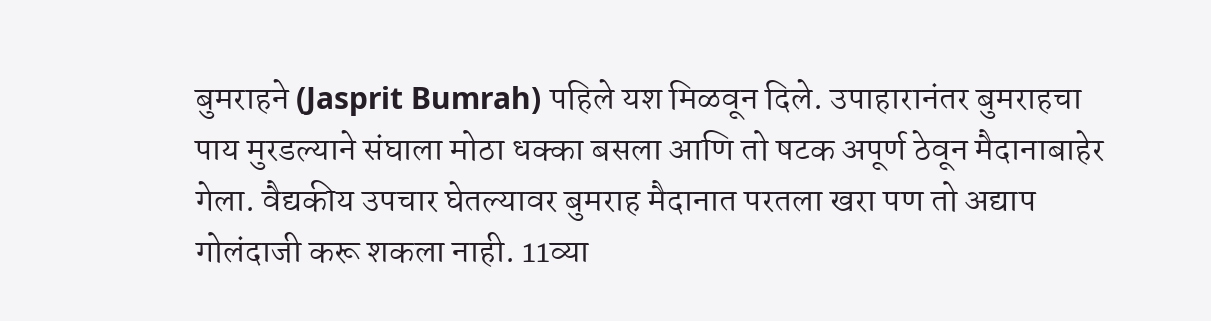बुमराहने (Jasprit Bumrah) पहिले यश मिळवून दिले. उपाहारानंतर बुमराहचा पाय मुरडल्याने संघाला मोठा धक्का बसला आणि तो षटक अपूर्ण ठेवून मैदानाबाहेर गेला. वैद्यकीय उपचार घेतल्यावर बुमराह मैदानात परतला खरा पण तो अद्याप गोलंदाजी करू शकला नाही. 11व्या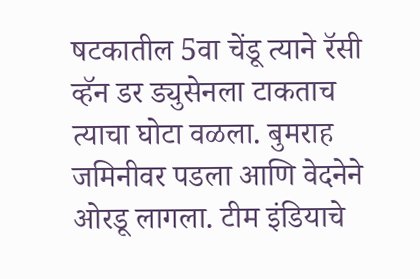षटकातील 5वा चेंडू त्याने रॅसी व्हॅन डर ड्युसेनला टाकताच त्याचा घोटा वळला. बुमराह जमिनीवर पडला आणि वेदनेने ओरडू लागला. टीम इंडियाचे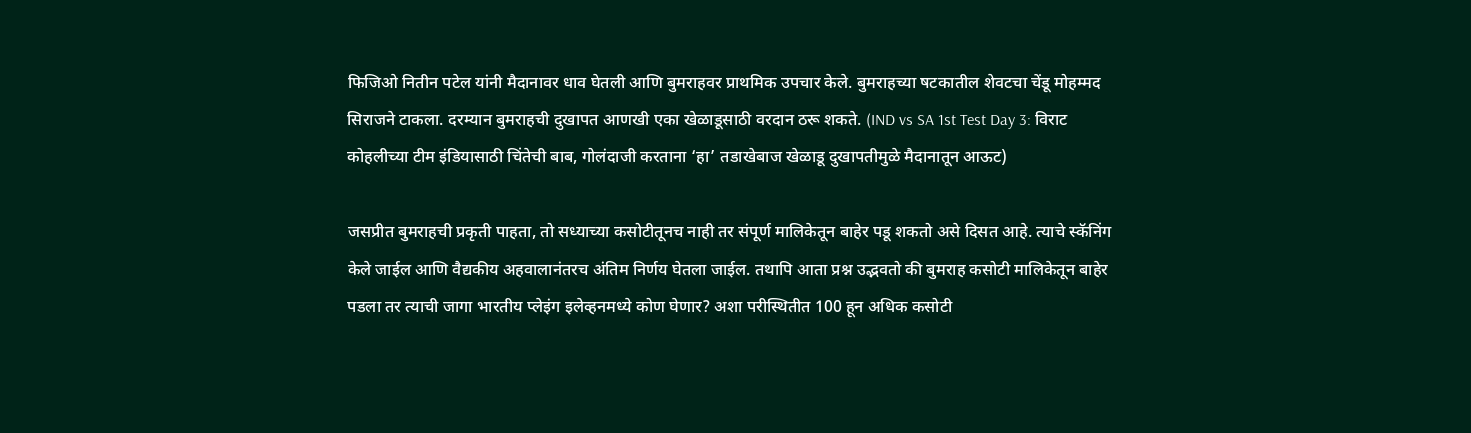फिजिओ नितीन पटेल यांनी मैदानावर धाव घेतली आणि बुमराहवर प्राथमिक उपचार केले. बुमराहच्या षटकातील शेवटचा चेंडू मोहम्मद सिराजने टाकला. दरम्यान बुमराहची दुखापत आणखी एका खेळाडूसाठी वरदान ठरू शकते. (IND vs SA 1st Test Day 3: विराट कोहलीच्या टीम इंडियासाठी चिंतेची बाब, गोलंदाजी करताना ‘हा’ तडाखेबाज खेळाडू दुखापतीमुळे मैदानातून आऊट)

जसप्रीत बुमराहची प्रकृती पाहता, तो सध्याच्या कसोटीतूनच नाही तर संपूर्ण मालिकेतून बाहेर पडू शकतो असे दिसत आहे. त्याचे स्कॅनिंग केले जाईल आणि वैद्यकीय अहवालानंतरच अंतिम निर्णय घेतला जाईल. तथापि आता प्रश्न उद्भवतो की बुमराह कसोटी मालिकेतून बाहेर पडला तर त्याची जागा भारतीय प्लेइंग इलेव्हनमध्ये कोण घेणार? अशा परीस्थितीत 100 हून अधिक कसोटी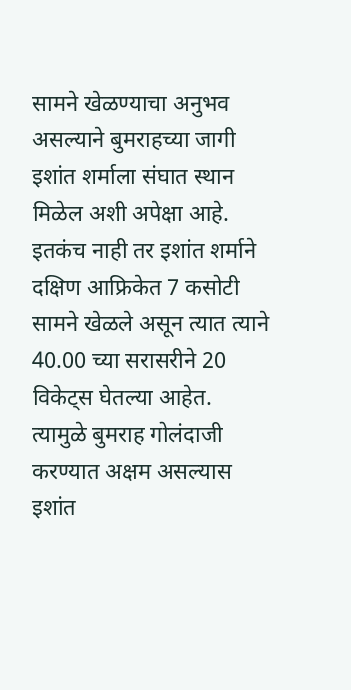सामने खेळण्याचा अनुभव असल्याने बुमराहच्या जागी इशांत शर्माला संघात स्थान मिळेल अशी अपेक्षा आहे. इतकंच नाही तर इशांत शर्माने दक्षिण आफ्रिकेत 7 कसोटी सामने खेळले असून त्यात त्याने 40.00 च्या सरासरीने 20 विकेट्स घेतल्या आहेत. त्यामुळे बुमराह गोलंदाजी करण्यात अक्षम असल्यास इशांत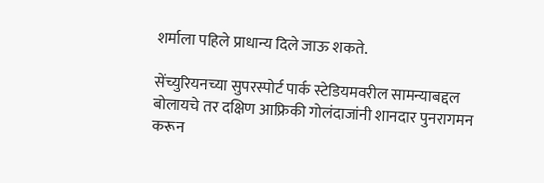शर्माला पहिले प्राधान्य दिले जाऊ शकते.

सेंच्युरियनच्या सुपरस्पोर्ट पार्क स्टेडियमवरील सामन्याबद्दल बोलायचे तर दक्षिण आफ्रिकी गोलंदाजांनी शानदार पुनरागमन करून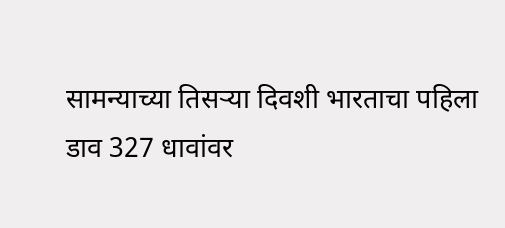सामन्याच्या तिसऱ्या दिवशी भारताचा पहिला डाव 327 धावांवर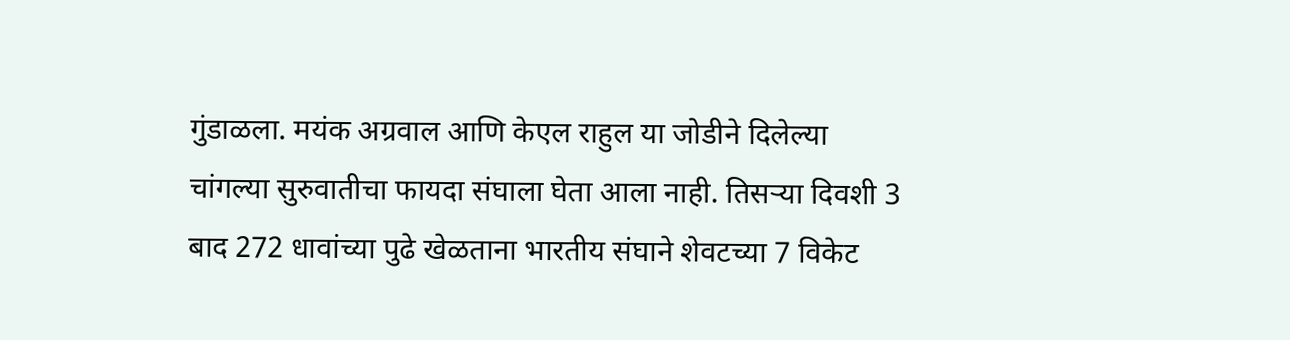गुंडाळला. मयंक अग्रवाल आणि केएल राहुल या जोडीने दिलेल्या चांगल्या सुरुवातीचा फायदा संघाला घेता आला नाही. तिसऱ्या दिवशी 3 बाद 272 धावांच्या पुढे खेळताना भारतीय संघाने शेवटच्या 7 विकेट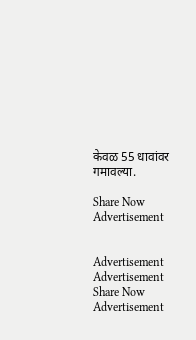केवळ 55 धावांवर गमावल्या.

Share Now
Advertisement


Advertisement
Advertisement
Share Now
Advertisement